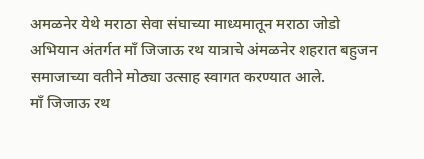अमळनेर येथे मराठा सेवा संघाच्या माध्यमातून मराठा जोडो अभियान अंतर्गत माँ जिजाऊ रथ यात्राचे अंमळनेर शहरात बहुजन समाजाच्या वतीने मोठ्या उत्साह स्वागत करण्यात आले.
माँ जिजाऊ रथ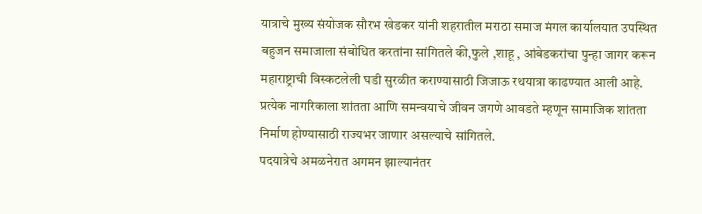यात्राचे मुख्य संयोजक सौरभ खेडकर यांनी शहरातील मराठा समाज मंगल कार्यालयात उपस्थित बहुजन समाजाला संबोधित करतांना सांगितले की,फुले ,शाहू , आंबेडकरांचा पुन्हा जागर करून महाराष्ट्राची विस्कटलेली घडी सुरळीत कराण्यासाठी जिजाऊ रथयात्रा काढण्यात आली आहे. प्रत्येक नागरिकाला शांतता आणि समन्वयाचे जीवन जगणे आवडते म्हणून सामाजिक शांतता निर्माण होण्यासाठी राज्यभर जाणार असल्याचे सांगितले.
पदयात्रेचे अमळनेरात अगमन झाल्यानंतर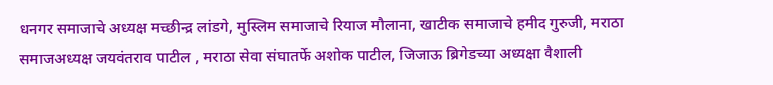धनगर समाजाचे अध्यक्ष मच्छीन्द्र लांडगे, मुस्लिम समाजाचे रियाज मौलाना, खाटीक समाजाचे हमीद गुरुजी, मराठा समाजअध्यक्ष जयवंतराव पाटील , मराठा सेवा संघातर्फे अशोक पाटील, जिजाऊ ब्रिगेडच्या अध्यक्षा वैशाली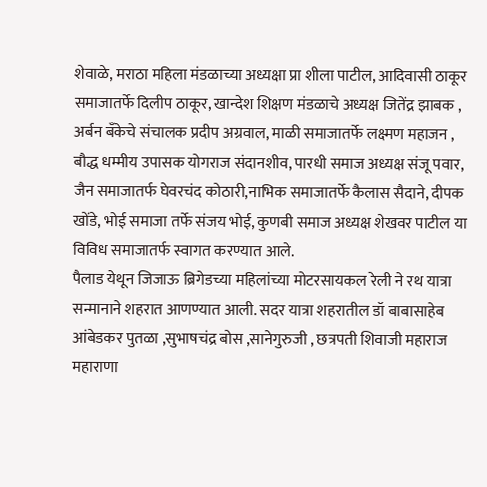शेवाळे, मराठा महिला मंडळाच्या अध्यक्षा प्रा शीला पाटील, आदिवासी ठाकूर समाजातर्फे दिलीप ठाकूर, खान्देश शिक्षण मंडळाचे अध्यक्ष जितेंद्र झाबक , अर्बन बँकेचे संचालक प्रदीप अग्रवाल, माळी समाजातर्फे लक्ष्मण महाजन , बौद्ध धम्मीय उपासक योगराज संदानशीव, पारधी समाज अध्यक्ष संजू पवार, जैन समाजातर्फ घेवरचंद कोठारी,नाभिक समाजातर्फे कैलास सैदाने, दीपक खोंडे, भोई समाजा तर्फे संजय भोई, कुणबी समाज अध्यक्ष शेखवर पाटील या विविध समाजातर्फ स्वागत करण्यात आले.
पैलाड येथून जिजाऊ ब्रिगेडच्या महिलांच्या मोटरसायकल रेली ने रथ यात्रा सन्मानाने शहरात आणण्यात आली. सदर यात्रा शहरातील डॉ बाबासाहेब आंबेडकर पुतळा ,सुभाषचंद्र बोस ,सानेगुरुजी , छत्रपती शिवाजी महाराज महाराणा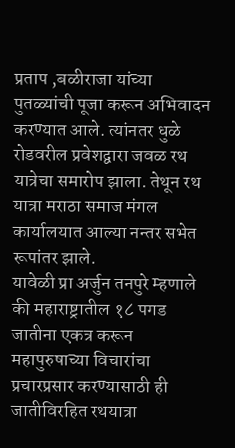प्रताप ,बळीराजा यांच्या पुतळ्यांची पूजा करून अभिवादन करण्यात आले. त्यांनतर धुळे रोडवरील प्रवेशद्वारा जवळ रथ यात्रेचा समारोप झाला. तेथून रथ यात्रा मराठा समाज मंगल कार्यालयात आल्या नन्तर सभेत रूपांतर झाले.
यावेळी प्रा अर्जुन तनपुरे म्हणाले की महाराष्ट्रातील १८ पगड जातीना एकत्र करून महापुरुषाच्या विचारांचा प्रचारप्रसार करण्यासाठी ही जातीविरहित रथयात्रा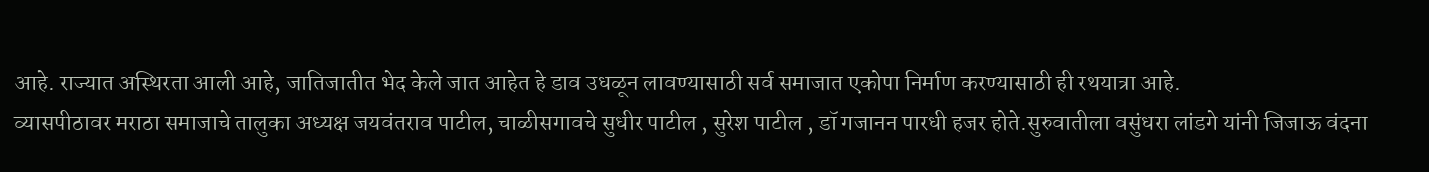आहे. राज्यात अस्थिरता आली आहे, जातिजातीत भेद केले जात आहेत हे डाव उधळून लावण्यासाठी सर्व समाजात एकोपा निर्माण करण्यासाठी ही रथयात्रा आहे.
व्यासपीठावर मराठा समाजाचे तालुका अध्यक्ष जयवंतराव पाटील, चाळीसगावचे सुधीर पाटील , सुरेश पाटील , डॉ गजानन पारधी हजर होते.सुरुवातीला वसुंधरा लांडगे यांनी जिजाऊ वंदना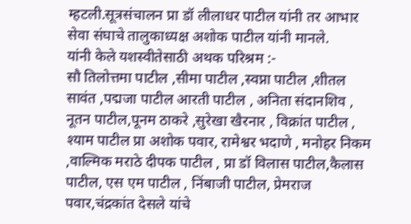म्हटली.सूत्रसंचालन प्रा डॉ लीलाधर पाटील यांनी तर आभार सेवा संघाचे तालुकाध्यक्ष अशोक पाटील यांनी मानले.
यांनी केले यशस्वीतेसाठी अथक परिश्रम :-
सौ तिलोत्तमा पाटील ,सीमा पाटील ,स्वप्ना पाटील ,शीतल सावंत ,पद्मजा पाटील आरती पाटील , अनिता संदानशिव , नूतन पाटील,पूनम ठाकरे ,सुरेखा खैरनार , विक्रांत पाटील , श्याम पाटील प्रा अशोक पवार, रामेश्वर भदाणे , मनोहर निकम ,वाल्मिक मराठे दीपक पाटील , प्रा डॉ विलास पाटील,कैलास पाटील, एस एम पाटील , निंबाजी पाटील, प्रेमराज पवार,चंद्रकांत देसले यांचे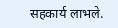सहकार्य लाभले.